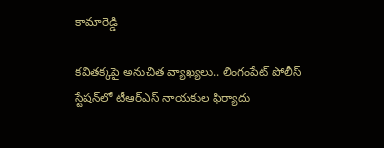కామారెడ్డి

కవితక్కపై అనుచిత వ్యాఖ్యలు.. లింగంపేట్ పోలీస్ స్టేషన్‌లో టీఆర్‌ఎస్ నాయకుల ఫిర్యాదు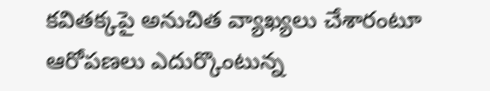కవితక్కపై అనుచిత వ్యాఖ్యలు చేశారంటూ ఆరోపణలు ఎదుర్కొంటున్న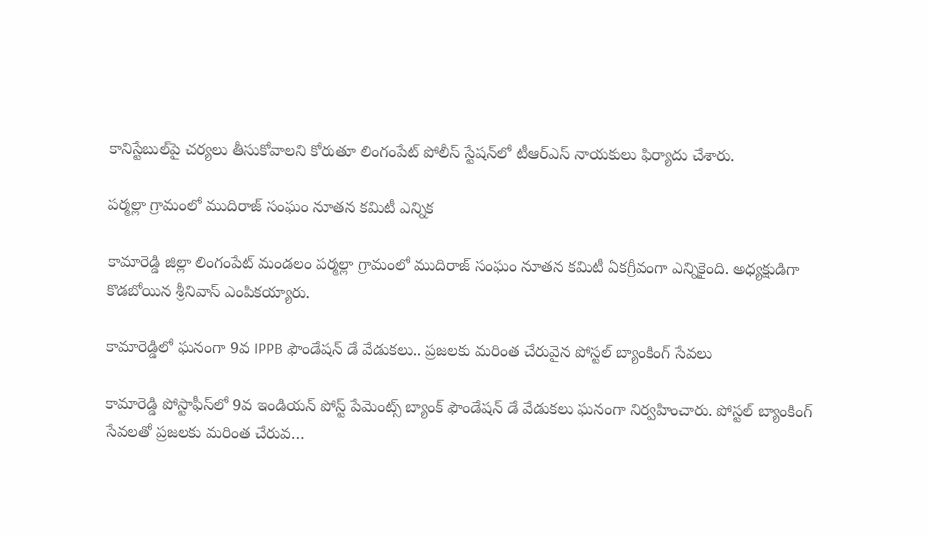కానిస్టేబుల్‌పై చర్యలు తీసుకోవాలని కోరుతూ లింగంపేట్ పోలీస్ స్టేషన్‌లో టీఆర్‌ఎస్ నాయకులు ఫిర్యాదు చేశారు.

పర్మల్లా గ్రామంలో ముదిరాజ్ సంఘం నూతన కమిటీ ఎన్నిక

కామారెడ్డి జిల్లా లింగంపేట్ మండలం పర్మల్లా గ్రామంలో ముదిరాజ్ సంఘం నూతన కమిటీ ఏకగ్రీవంగా ఎన్నికైంది. అధ్యక్షుడిగా కొడబోయిన శ్రీనివాస్ ఎంపికయ్యారు.

కామారెడ్డిలో ఘనంగా 9వ IPPB ఫౌండేషన్ డే వేడుకలు.. ప్రజలకు మరింత చేరువైన పోస్టల్ బ్యాంకింగ్ సేవలు

కామారెడ్డి పోస్టాఫీస్‌లో 9వ ఇండియన్ పోస్ట్ పేమెంట్స్ బ్యాంక్ ఫౌండేషన్ డే వేడుకలు ఘనంగా నిర్వహించారు. పోస్టల్ బ్యాంకింగ్ సేవలతో ప్రజలకు మరింత చేరువ…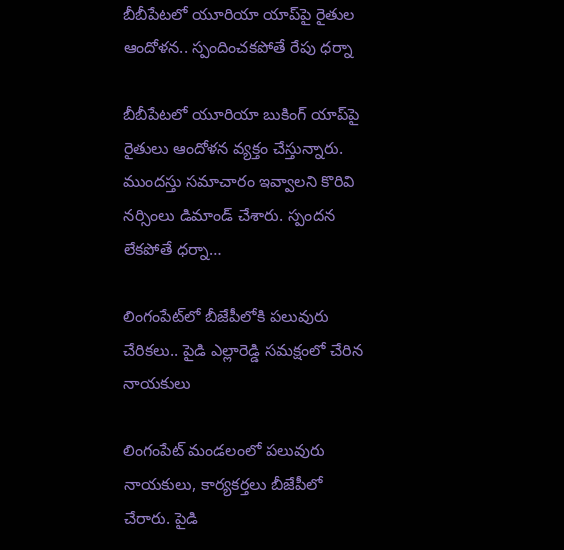బీబీపేటలో యూరియా యాప్‌పై రైతుల ఆందోళన.. స్పందించకపోతే రేపు ధర్నా

బీబీపేటలో యూరియా బుకింగ్ యాప్‌పై రైతులు ఆందోళన వ్యక్తం చేస్తున్నారు. ముందస్తు సమాచారం ఇవ్వాలని కొరివి నర్సింలు డిమాండ్ చేశారు. స్పందన లేకపోతే ధర్నా…

లింగంపేట్‌లో బీజేపీలోకి పలువురు చేరికలు.. పైడి ఎల్లారెడ్డి సమక్షంలో చేరిన నాయకులు

లింగంపేట్ మండలంలో పలువురు నాయకులు, కార్యకర్తలు బీజేపీలో చేరారు. పైడి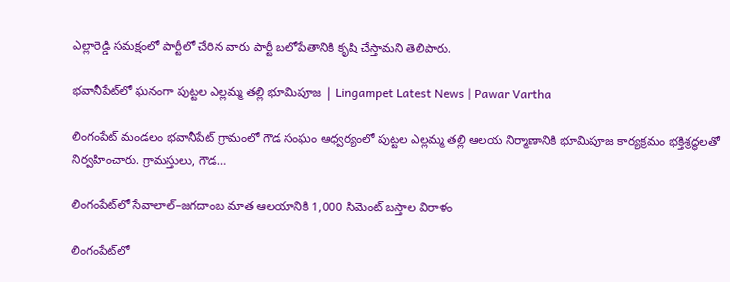ఎల్లారెడ్డి సమక్షంలో పార్టీలో చేరిన వారు పార్టీ బలోపేతానికి కృషి చేస్తామని తెలిపారు.

భవానీపేట్‌లో ఘనంగా పుట్టల ఎల్లమ్మ తల్లి భూమిపూజ | Lingampet Latest News | Pawar Vartha

లింగంపేట్ మండలం భవానీపేట్ గ్రామంలో గౌడ సంఘం ఆధ్వర్యంలో పుట్టల ఎల్లమ్మ తల్లి ఆలయ నిర్మాణానికి భూమిపూజ కార్యక్రమం భక్తిశ్రద్ధలతో నిర్వహించారు. గ్రామస్తులు, గౌడ…

లింగంపేట్‌లో సేవాలాల్–జగదాంబ మాత ఆలయానికి 1,000 సిమెంట్ బస్తాల విరాళం

లింగంపేట్‌లో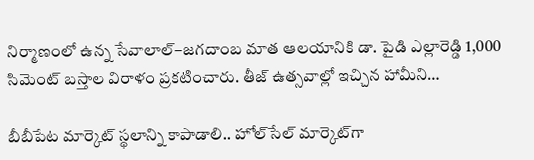నిర్మాణంలో ఉన్న సేవాలాల్–జగదాంబ మాత ఆలయానికి డా. పైడి ఎల్లారెడ్డి 1,000 సిమెంట్ బస్తాల విరాళం ప్రకటించారు. తీజ్ ఉత్సవాల్లో ఇచ్చిన హామీని…

బీబీపేట మార్కెట్ స్థలాన్ని కాపాడాలి.. హోల్‌సేల్ మార్కెట్‌గా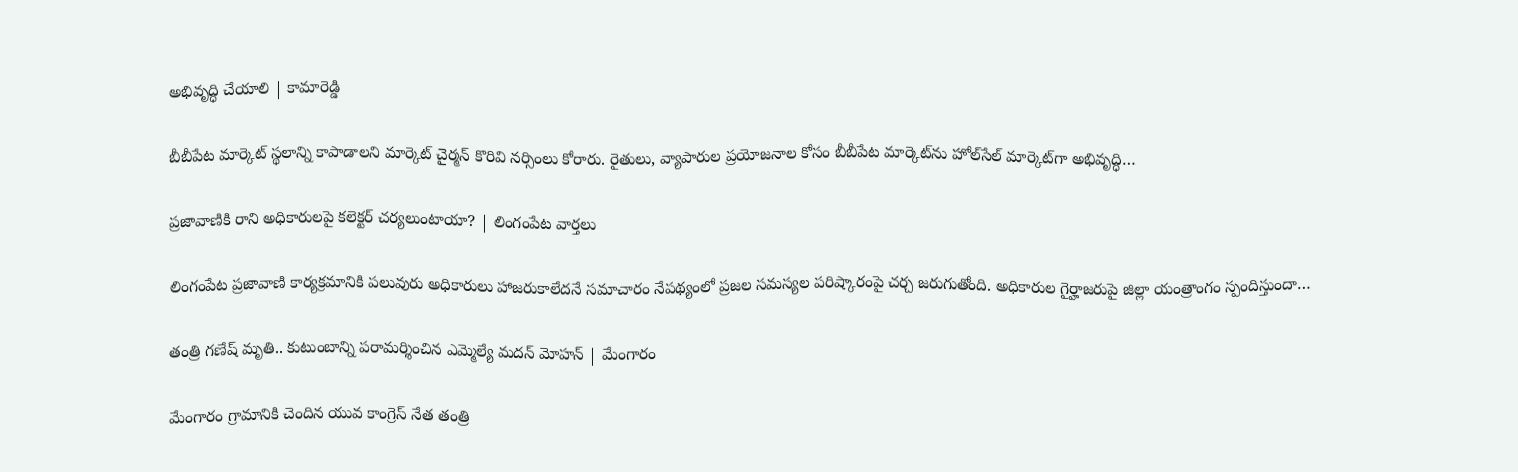అభివృద్ధి చేయాలి | కామారెడ్డి

బీబీపేట మార్కెట్ స్థలాన్ని కాపాడాలని మార్కెట్ చైర్మన్ కొరివి నర్సింలు కోరారు. రైతులు, వ్యాపారుల ప్రయోజనాల కోసం బీబీపేట మార్కెట్‌ను హోల్‌సేల్ మార్కెట్‌గా అభివృద్ధి…

ప్రజావాణికి రాని అధికారులపై కలెక్టర్ చర్యలుంటాయా? | లింగంపేట వార్తలు

లింగంపేట ప్రజావాణి కార్యక్రమానికి పలువురు అధికారులు హాజరుకాలేదనే సమాచారం నేపథ్యంలో ప్రజల సమస్యల పరిష్కారంపై చర్చ జరుగుతోంది. అధికారుల గైర్హాజరుపై జిల్లా యంత్రాంగం స్పందిస్తుందా…

తంత్రి గణేష్ మృతి.. కుటుంబాన్ని పరామర్శించిన ఎమ్మెల్యే మదన్ మోహన్ | మేంగారం

మేంగారం గ్రామానికి చెందిన యువ కాంగ్రెస్ నేత తంత్రి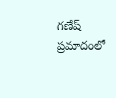గణేష్ ప్రమాదంలో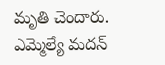మృతి చెందారు. ఎమ్మెల్యే మదన్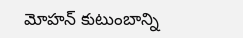మోహన్ కుటుంబాన్ని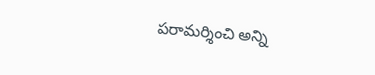పరామర్శించి అన్ని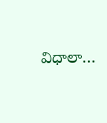విధాలా…